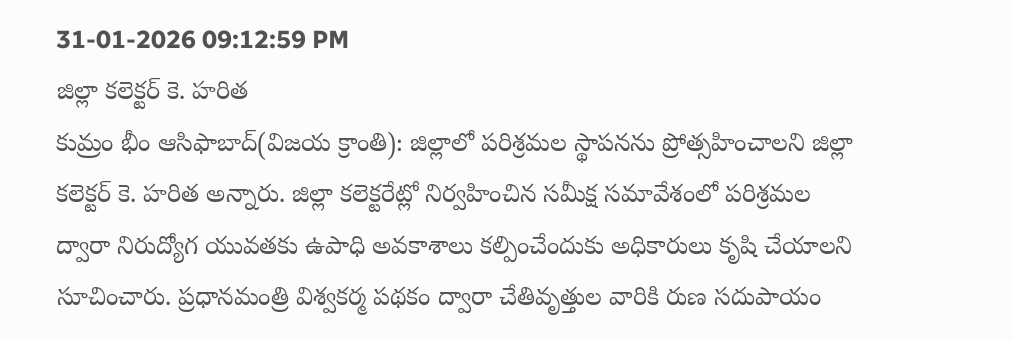31-01-2026 09:12:59 PM
జిల్లా కలెక్టర్ కె. హరిత
కుమ్రం భీం ఆసిఫాబాద్(విజయ క్రాంతి): జిల్లాలో పరిశ్రమల స్థాపనను ప్రోత్సహించాలని జిల్లా కలెక్టర్ కె. హరిత అన్నారు. జిల్లా కలెక్టరేట్లో నిర్వహించిన సమీక్ష సమావేశంలో పరిశ్రమల ద్వారా నిరుద్యోగ యువతకు ఉపాధి అవకాశాలు కల్పించేందుకు అధికారులు కృషి చేయాలని సూచించారు. ప్రధానమంత్రి విశ్వకర్మ పథకం ద్వారా చేతివృత్తుల వారికి రుణ సదుపాయం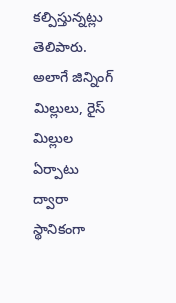కల్పిస్తున్నట్లు తెలిపారు. అలాగే జిన్నింగ్ మిల్లులు, రైస్ మిల్లుల ఏర్పాటు ద్వారా స్థానికంగా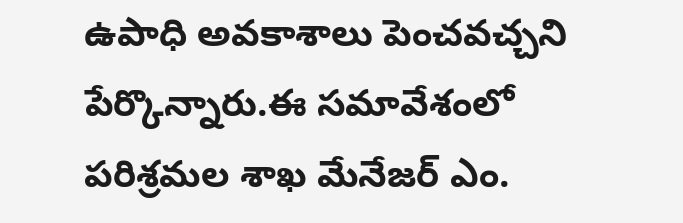ఉపాధి అవకాశాలు పెంచవచ్చని పేర్కొన్నారు.ఈ సమావేశంలో పరిశ్రమల శాఖ మేనేజర్ ఎం.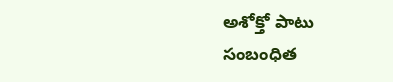అశోక్తో పాటు సంబంధిత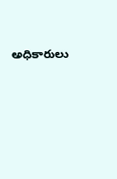అధికారులు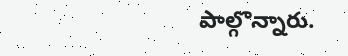పాల్గొన్నారు.